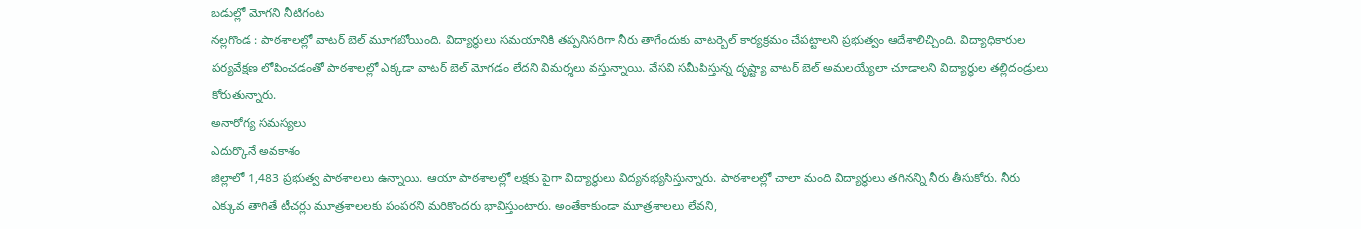బడుల్లో మోగని నీటిగంట
నల్లగొండ : పాఠశాలల్లో వాటర్ బెల్ మూగబోయింది. విద్యార్థులు సమయానికి తప్పనిసరిగా నీరు తాగేందుకు వాటర్బెల్ కార్యక్రమం చేపట్టాలని ప్రభుత్వం ఆదేశాలిచ్చింది. విద్యాధికారుల పర్యవేక్షణ లోపించడంతో పాఠశాలల్లో ఎక్కడా వాటర్ బెల్ మోగడం లేదని విమర్శలు వస్తున్నాయి. వేసవి సమీపిస్తున్న దృష్ట్యా వాటర్ బెల్ అమలయ్యేలా చూడాలని విద్యార్థుల తల్లిదండ్రులు కోరుతున్నారు.
అనారోగ్య సమస్యలు
ఎదుర్కొనే అవకాశం
జిల్లాలో 1,483 ప్రభుత్వ పాఠశాలలు ఉన్నాయి. ఆయా పాఠశాలల్లో లక్షకు పైగా విద్యార్థులు విద్యనభ్యసిస్తున్నారు. పాఠశాలల్లో చాలా మంది విద్యార్థులు తగినన్ని నీరు తీసుకోరు. నీరు ఎక్కువ తాగితే టీచర్లు మూత్రశాలలకు పంపరని మరికొందరు భావిస్తుంటారు. అంతేకాకుండా మూత్రశాలలు లేవని,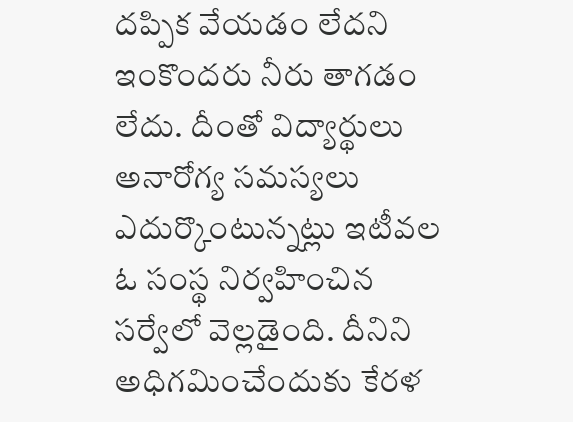దప్పిక వేయడం లేదని ఇంకొందరు నీరు తాగడం లేదు. దీంతో విద్యార్థులు అనారోగ్య సమస్యలు ఎదుర్కొంటున్నట్లు ఇటీవల ఓ సంస్థ నిర్వహించిన సర్వేలో వెల్లడైంది. దీనిని అధిగమించేందుకు కేరళ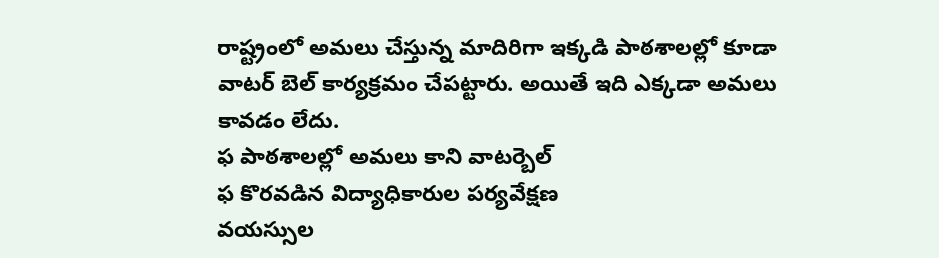రాష్ట్రంలో అమలు చేస్తున్న మాదిరిగా ఇక్కడి పాఠశాలల్లో కూడా వాటర్ బెల్ కార్యక్రమం చేపట్టారు. అయితే ఇది ఎక్కడా అమలు కావడం లేదు.
ఫ పాఠశాలల్లో అమలు కాని వాటర్బెల్
ఫ కొరవడిన విద్యాధికారుల పర్యవేక్షణ
వయస్సుల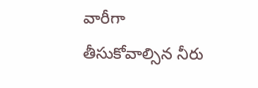వారీగా
తీసుకోవాల్సిన నీరు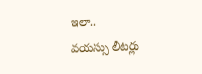ఇలా..
వయస్సు లీటర్లు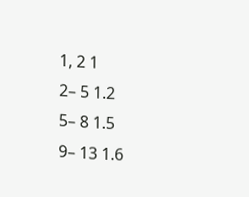1, 2 1
2– 5 1.2
5– 8 1.5
9– 13 1.6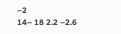–2
14– 18 2.2 –2.6